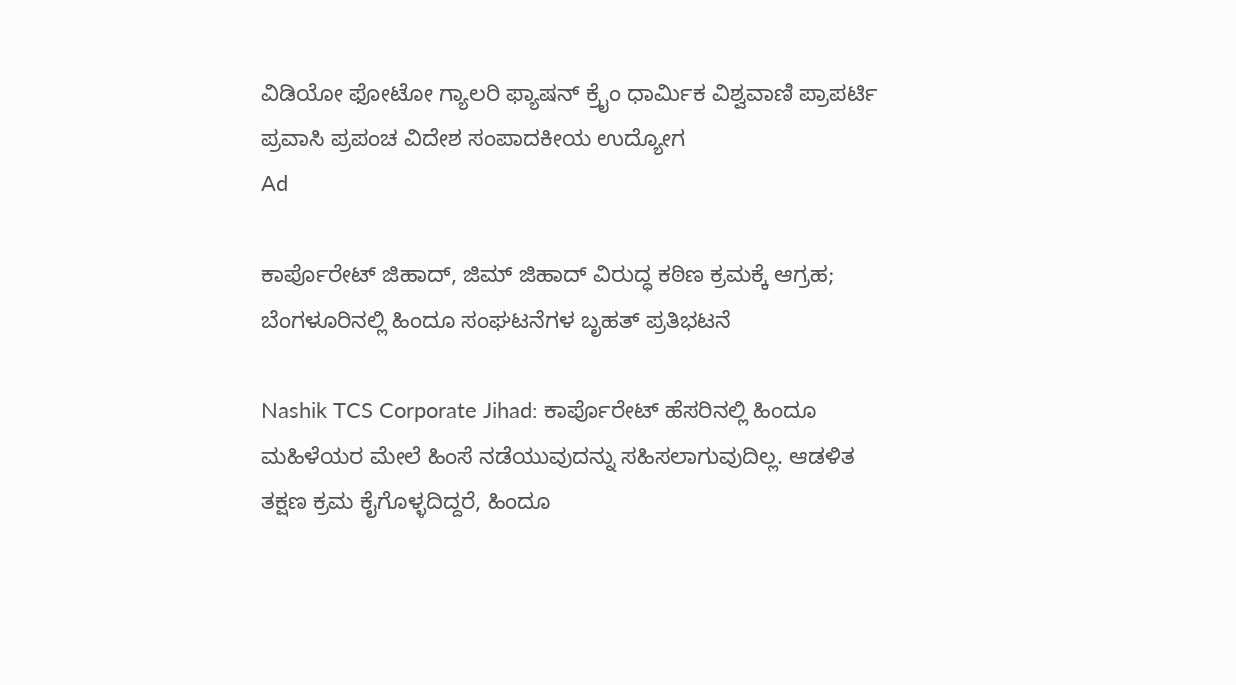ವಿಡಿಯೋ ಫೋಟೋ ಗ್ಯಾಲರಿ ಫ್ಯಾಷನ್ ಕ್ರೈಂ ಧಾರ್ಮಿಕ ವಿಶ್ವವಾಣಿ ಪ್ರಾಪರ್ಟಿ ಪ್ರವಾಸಿ ಪ್ರಪಂಚ ವಿದೇಶ ಸಂಪಾದಕೀಯ ಉದ್ಯೋಗ
Ad

ಕಾರ್ಪೊರೇಟ್ ಜಿಹಾದ್, ಜಿಮ್‌ ಜಿಹಾದ್‌ ವಿರುದ್ಧ ಕಠಿಣ ಕ್ರಮಕ್ಕೆ ಆಗ್ರಹ; ಬೆಂಗಳೂರಿನಲ್ಲಿ ಹಿಂದೂ ಸಂಘಟನೆಗಳ ಬೃಹತ್‌ ಪ್ರತಿಭಟನೆ

Nashik TCS Corporate Jihad: ಕಾರ್ಪೊರೇಟ್ ಹೆಸರಿನಲ್ಲಿ ಹಿಂದೂ ಮಹಿಳೆಯರ ಮೇಲೆ ಹಿಂಸೆ ನಡೆಯುವುದನ್ನು ಸಹಿಸಲಾಗುವುದಿಲ್ಲ. ಆಡಳಿತ ತಕ್ಷಣ ಕ್ರಮ ಕೈಗೊಳ್ಳದಿದ್ದರೆ, ಹಿಂದೂ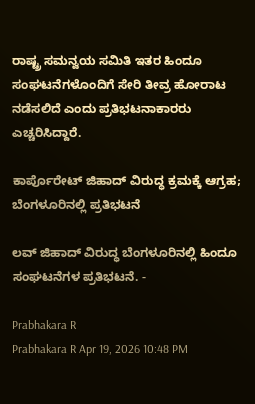ರಾಷ್ಟ್ರ ಸಮನ್ವಯ ಸಮಿತಿ ಇತರ ಹಿಂದೂ ಸಂಘಟನೆಗಳೊಂದಿಗೆ ಸೇರಿ ತೀವ್ರ ಹೋರಾಟ ನಡೆಸಲಿದೆ ಎಂದು ಪ್ರತಿಭಟನಾಕಾರರು ಎಚ್ಚರಿಸಿದ್ದಾರೆ.

ಕಾರ್ಪೊರೇಟ್ ಜಿಹಾದ್ ವಿರುದ್ಧ ಕ್ರಮಕ್ಕೆ ಆಗ್ರಹ; ಬೆಂಗಳೂರಿನಲ್ಲಿ ಪ್ರತಿಭಟನೆ

ಲವ್‌ ಜಿಹಾದ್‌ ವಿರುದ್ಧ ಬೆಂಗಳೂರಿನಲ್ಲಿ ಹಿಂದೂ ಸಂಘಟನೆಗಳ ಪ್ರತಿಭಟನೆ. -

Prabhakara R
Prabhakara R Apr 19, 2026 10:48 PM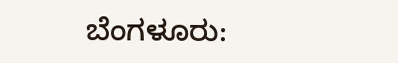ಬೆಂಗಳೂರು: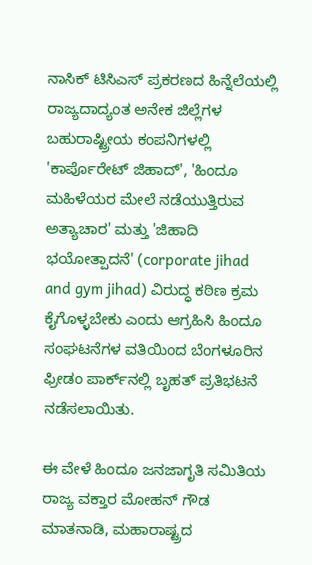ನಾಸಿಕ್ ಟಿಸಿಎಸ್ ಪ್ರಕರಣದ ಹಿನ್ನೆಲೆಯಲ್ಲಿ ರಾಜ್ಯದಾದ್ಯಂತ ಅನೇಕ ಜಿಲ್ಲೆಗಳ ಬಹುರಾಷ್ಟ್ರೀಯ ಕಂಪನಿಗಳಲ್ಲಿ 'ಕಾರ್ಪೊರೇಟ್ ಜಿಹಾದ್', 'ಹಿಂದೂ ಮಹಿಳೆಯರ ಮೇಲೆ ನಡೆಯುತ್ತಿರುವ ಅತ್ಯಾಚಾರ' ಮತ್ತು 'ಜಿಹಾದಿ ಭಯೋತ್ಪಾದನೆ' (corporate jihad and gym jihad) ವಿರುದ್ಧ ಕಠಿಣ ಕ್ರಮ ಕೈಗೊಳ್ಳಬೇಕು ಎಂದು ಆಗ್ರಹಿಸಿ ಹಿಂದೂ ಸಂಘಟನೆಗಳ ವತಿಯಿಂದ ಬೆಂಗಳೂರಿನ ಫ್ರೀಡಂ ಪಾರ್ಕ್‌ನಲ್ಲಿ ಬೃಹತ್‌ ಪ್ರತಿಭಟನೆ ನಡೆಸಲಾಯಿತು.

ಈ ವೇಳೆ ಹಿಂದೂ ಜನಜಾಗೃತಿ ಸಮಿತಿಯ ರಾಜ್ಯ ವಕ್ತಾರ ಮೋಹನ್ ಗೌಡ ಮಾತನಾಡಿ, ಮಹಾರಾಷ್ಟ್ರದ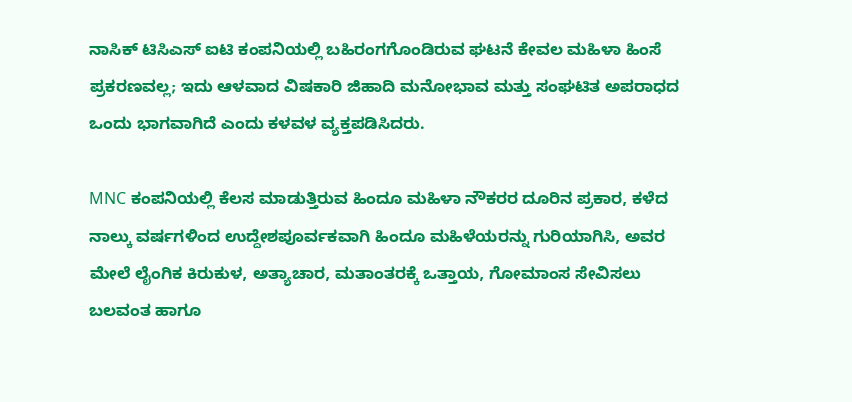ನಾಸಿಕ್ ಟಿಸಿಎಸ್ ಐಟಿ ಕಂಪನಿಯಲ್ಲಿ ಬಹಿರಂಗಗೊಂಡಿರುವ ಘಟನೆ ಕೇವಲ ಮಹಿಳಾ ಹಿಂಸೆ ಪ್ರಕರಣವಲ್ಲ; ಇದು ಆಳವಾದ ವಿಷಕಾರಿ ಜಿಹಾದಿ ಮನೋಭಾವ ಮತ್ತು ಸಂಘಟಿತ ಅಪರಾಧದ ಒಂದು ಭಾಗವಾಗಿದೆ ಎಂದು ಕಳವಳ ವ್ಯಕ್ತಪಡಿಸಿದರು.

MNC ಕಂಪನಿಯಲ್ಲಿ ಕೆಲಸ ಮಾಡುತ್ತಿರುವ ಹಿಂದೂ ಮಹಿಳಾ ನೌಕರರ ದೂರಿನ ಪ್ರಕಾರ, ಕಳೆದ ನಾಲ್ಕು ವರ್ಷಗಳಿಂದ ಉದ್ದೇಶಪೂರ್ವಕವಾಗಿ ಹಿಂದೂ ಮಹಿಳೆಯರನ್ನು ಗುರಿಯಾಗಿಸಿ, ಅವರ ಮೇಲೆ ಲೈಂಗಿಕ ಕಿರುಕುಳ, ಅತ್ಯಾಚಾರ, ಮತಾಂತರಕ್ಕೆ ಒತ್ತಾಯ, ಗೋಮಾಂಸ ಸೇವಿಸಲು ಬಲವಂತ ಹಾಗೂ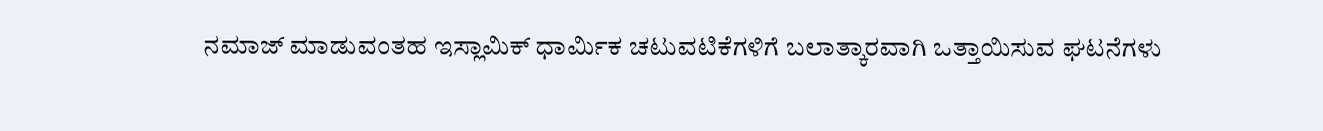ನಮಾಜ್ ಮಾಡುವಂತಹ ಇಸ್ಲಾಮಿಕ್ ಧಾರ್ಮಿಕ ಚಟುವಟಿಕೆಗಳಿಗೆ ಬಲಾತ್ಕಾರವಾಗಿ ಒತ್ತಾಯಿಸುವ ಘಟನೆಗಳು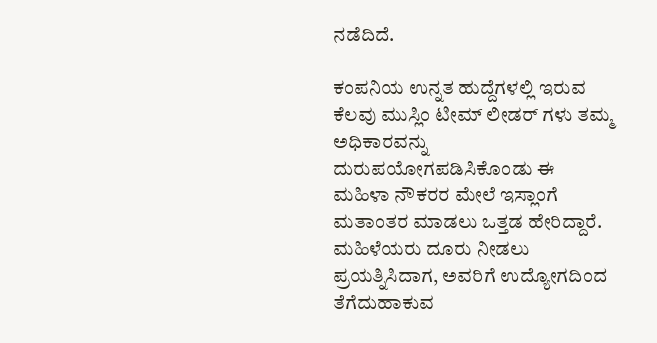ನಡೆದಿದೆ.

ಕಂಪನಿಯ ಉನ್ನತ ಹುದ್ದೆಗಳಲ್ಲಿ ಇರುವ ಕೆಲವು ಮುಸ್ಲಿಂ ಟೀಮ್ ಲೀಡರ್ ಗಳು ತಮ್ಮ ಅಧಿಕಾರವನ್ನು ದುರುಪಯೋಗಪಡಿಸಿಕೊಂಡು ಈ ಮಹಿಳಾ ನೌಕರರ ಮೇಲೆ ಇಸ್ಲಾಂಗೆ ಮತಾಂತರ ಮಾಡಲು ಒತ್ತಡ ಹೇರಿದ್ದಾರೆ. ಮಹಿಳೆಯರು ದೂರು ನೀಡಲು ಪ್ರಯತ್ನಿಸಿದಾಗ, ಅವರಿಗೆ ಉದ್ಯೋಗದಿಂದ ತೆಗೆದುಹಾಕುವ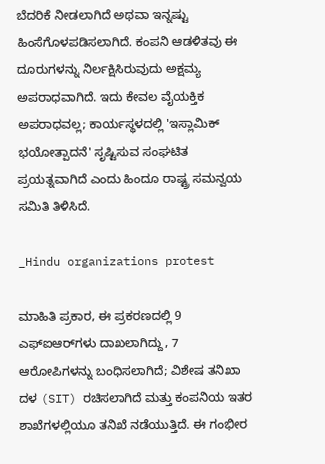ಬೆದರಿಕೆ ನೀಡಲಾಗಿದೆ ಅಥವಾ ಇನ್ನಷ್ಟು ಹಿಂಸೆಗೊಳಪಡಿಸಲಾಗಿದೆ. ಕಂಪನಿ ಆಡಳಿತವು ಈ ದೂರುಗಳನ್ನು ನಿರ್ಲಕ್ಷಿಸಿರುವುದು ಅಕ್ಷಮ್ಯ ಅಪರಾಧವಾಗಿದೆ. ಇದು ಕೇವಲ ವೈಯಕ್ತಿಕ ಅಪರಾಧವಲ್ಲ; ಕಾರ್ಯಸ್ಥಳದಲ್ಲಿ 'ಇಸ್ಲಾಮಿಕ್ ಭಯೋತ್ಪಾದನೆ' ಸೃಷ್ಟಿಸುವ ಸಂಘಟಿತ ಪ್ರಯತ್ನವಾಗಿದೆ ಎಂದು ಹಿಂದೂ ರಾಷ್ಟ್ರ ಸಮನ್ವಯ ಸಮಿತಿ ತಿಳಿಸಿದೆ.

_Hindu organizations protest

ಮಾಹಿತಿ ಪ್ರಕಾರ, ಈ ಪ್ರಕರಣದಲ್ಲಿ 9 ಎಫ್‌ಐಆರ್‌ಗಳು ದಾಖಲಾಗಿದ್ದು, 7 ಆರೋಪಿಗಳನ್ನು ಬಂಧಿಸಲಾಗಿದೆ; ವಿಶೇಷ ತನಿಖಾ ದಳ (SIT) ರಚಿಸಲಾಗಿದೆ ಮತ್ತು ಕಂಪನಿಯ ಇತರ ಶಾಖೆಗಳಲ್ಲಿಯೂ ತನಿಖೆ ನಡೆಯುತ್ತಿದೆ. ಈ ಗಂಭೀರ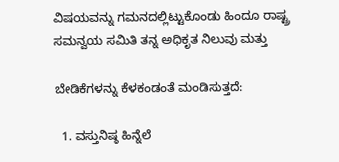ವಿಷಯವನ್ನು ಗಮನದಲ್ಲಿಟ್ಟುಕೊಂಡು ಹಿಂದೂ ರಾಷ್ಟ್ರ ಸಮನ್ವಯ ಸಮಿತಿ ತನ್ನ ಅಧಿಕೃತ ನಿಲುವು ಮತ್ತು

ಬೇಡಿಕೆಗಳನ್ನು ಕೆಳಕಂಡಂತೆ ಮಂಡಿಸುತ್ತದೆ:

  1. ವಸ್ತುನಿಷ್ಠ ಹಿನ್ನೆಲೆ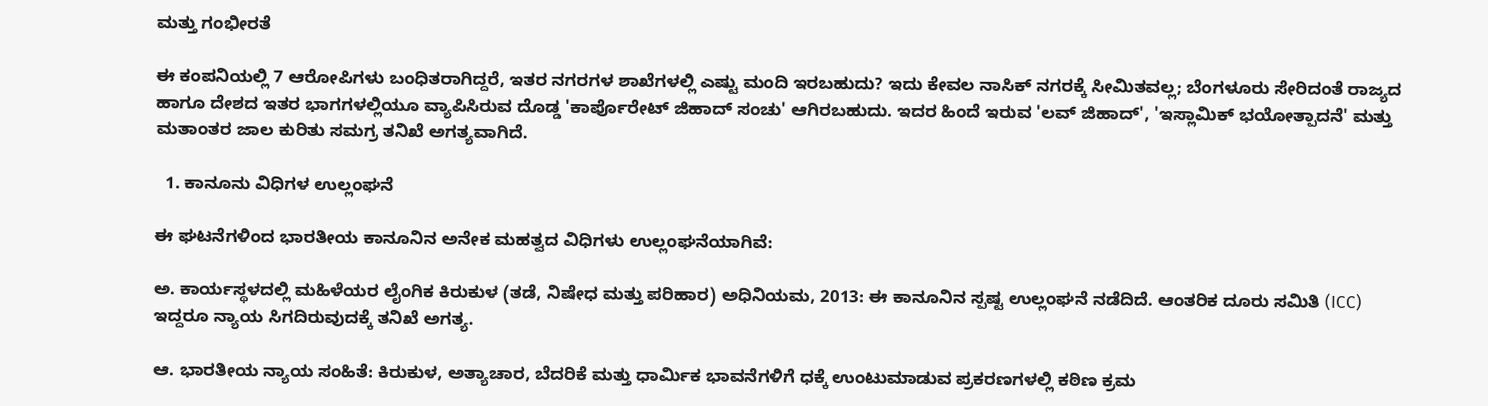ಮತ್ತು ಗಂಭೀರತೆ

ಈ ಕಂಪನಿಯಲ್ಲಿ 7 ಆರೋಪಿಗಳು ಬಂಧಿತರಾಗಿದ್ದರೆ, ಇತರ ನಗರಗಳ ಶಾಖೆಗಳಲ್ಲಿ ಎಷ್ಟು ಮಂದಿ ಇರಬಹುದು? ಇದು ಕೇವಲ ನಾಸಿಕ್ ನಗರಕ್ಕೆ ಸೀಮಿತವಲ್ಲ; ಬೆಂಗಳೂರು ಸೇರಿದಂತೆ ರಾಜ್ಯದ ಹಾಗೂ ದೇಶದ ಇತರ ಭಾಗಗಳಲ್ಲಿಯೂ ವ್ಯಾಪಿಸಿರುವ ದೊಡ್ಡ 'ಕಾರ್ಪೊರೇಟ್ ಜಿಹಾದ್ ಸಂಚು' ಆಗಿರಬಹುದು. ಇದರ ಹಿಂದೆ ಇರುವ 'ಲವ್ ಜಿಹಾದ್', 'ಇಸ್ಲಾಮಿಕ್ ಭಯೋತ್ಪಾದನೆ' ಮತ್ತು ಮತಾಂತರ ಜಾಲ ಕುರಿತು ಸಮಗ್ರ ತನಿಖೆ ಅಗತ್ಯವಾಗಿದೆ.

  1. ಕಾನೂನು ವಿಧಿಗಳ ಉಲ್ಲಂಘನೆ

ಈ ಘಟನೆಗಳಿಂದ ಭಾರತೀಯ ಕಾನೂನಿನ ಅನೇಕ ಮಹತ್ವದ ವಿಧಿಗಳು ಉಲ್ಲಂಘನೆಯಾಗಿವೆ:

ಅ. ಕಾರ್ಯಸ್ಥಳದಲ್ಲಿ ಮಹಿಳೆಯರ ಲೈಂಗಿಕ ಕಿರುಕುಳ (ತಡೆ, ನಿಷೇಧ ಮತ್ತು ಪರಿಹಾರ) ಅಧಿನಿಯಮ, 2013: ಈ ಕಾನೂನಿನ ಸ್ಪಷ್ಟ ಉಲ್ಲಂಘನೆ ನಡೆದಿದೆ. ಆಂತರಿಕ ದೂರು ಸಮಿತಿ (ICC) ಇದ್ದರೂ ನ್ಯಾಯ ಸಿಗದಿರುವುದಕ್ಕೆ ತನಿಖೆ ಅಗತ್ಯ.

ಆ. ಭಾರತೀಯ ನ್ಯಾಯ ಸಂಹಿತೆ: ಕಿರುಕುಳ, ಅತ್ಯಾಚಾರ, ಬೆದರಿಕೆ ಮತ್ತು ಧಾರ್ಮಿಕ ಭಾವನೆಗಳಿಗೆ ಧಕ್ಕೆ ಉಂಟುಮಾಡುವ ಪ್ರಕರಣಗಳಲ್ಲಿ ಕಠಿಣ ಕ್ರಮ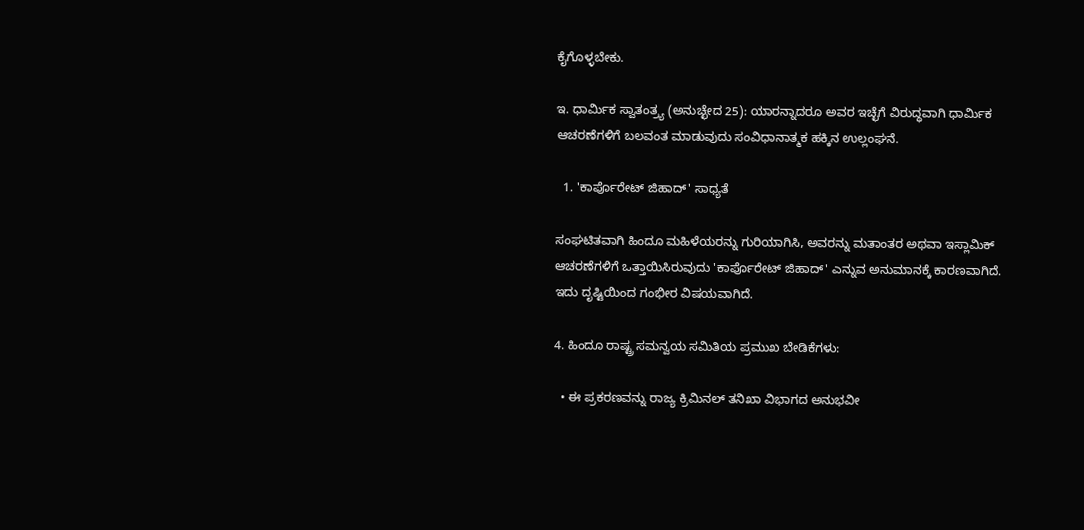ಕೈಗೊಳ್ಳಬೇಕು.

ಇ. ಧಾರ್ಮಿಕ ಸ್ವಾತಂತ್ರ್ಯ (ಅನುಚ್ಛೇದ 25): ಯಾರನ್ನಾದರೂ ಅವರ ಇಚ್ಛೆಗೆ ವಿರುದ್ಧವಾಗಿ ಧಾರ್ಮಿಕ ಆಚರಣೆಗಳಿಗೆ ಬಲವಂತ ಮಾಡುವುದು ಸಂವಿಧಾನಾತ್ಮಕ ಹಕ್ಕಿನ ಉಲ್ಲಂಘನೆ.

  1. 'ಕಾರ್ಪೊರೇಟ್ ಜಿಹಾದ್' ಸಾಧ್ಯತೆ

ಸಂಘಟಿತವಾಗಿ ಹಿಂದೂ ಮಹಿಳೆಯರನ್ನು ಗುರಿಯಾಗಿಸಿ, ಅವರನ್ನು ಮತಾಂತರ ಅಥವಾ ಇಸ್ಲಾಮಿಕ್ ಆಚರಣೆಗಳಿಗೆ ಒತ್ತಾಯಿಸಿರುವುದು 'ಕಾರ್ಪೊರೇಟ್ ಜಿಹಾದ್' ಎನ್ನುವ ಅನುಮಾನಕ್ಕೆ ಕಾರಣವಾಗಿದೆ. ಇದು ದೃಷ್ಟಿಯಿಂದ ಗಂಭೀರ ವಿಷಯವಾಗಿದೆ.

4. ಹಿಂದೂ ರಾಷ್ಟ್ರ ಸಮನ್ವಯ ಸಮಿತಿಯ ಪ್ರಮುಖ ಬೇಡಿಕೆಗಳು:

  • ಈ ಪ್ರಕರಣವನ್ನು ರಾಜ್ಯ ಕ್ರಿಮಿನಲ್ ತನಿಖಾ ವಿಭಾಗದ ಅನುಭವೀ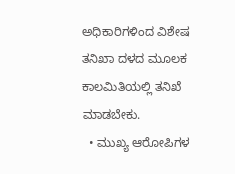ಅಧಿಕಾರಿಗಳಿಂದ ವಿಶೇಷ ತನಿಖಾ ದಳದ ಮೂಲಕ ಕಾಲಮಿತಿಯಲ್ಲಿ ತನಿಖೆ ಮಾಡಬೇಕು.
  • ಮುಖ್ಯ ಆರೋಪಿಗಳ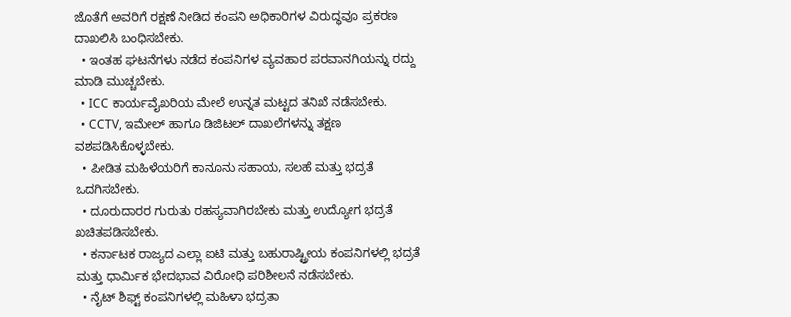ಜೊತೆಗೆ ಅವರಿಗೆ ರಕ್ಷಣೆ ನೀಡಿದ ಕಂಪನಿ ಅಧಿಕಾರಿಗಳ ವಿರುದ್ಧವೂ ಪ್ರಕರಣ ದಾಖಲಿಸಿ ಬಂಧಿಸಬೇಕು.
  • ಇಂತಹ ಘಟನೆಗಳು ನಡೆದ ಕಂಪನಿಗಳ ವ್ಯವಹಾರ ಪರವಾನಗಿಯನ್ನು ರದ್ದು ಮಾಡಿ ಮುಚ್ಚಬೇಕು.
  • ICC ಕಾರ್ಯವೈಖರಿಯ ಮೇಲೆ ಉನ್ನತ ಮಟ್ಟದ ತನಿಖೆ ನಡೆಸಬೇಕು.
  • CCTV, ಇಮೇಲ್ ಹಾಗೂ ಡಿಜಿಟಲ್ ದಾಖಲೆಗಳನ್ನು ತಕ್ಷಣ ವಶಪಡಿಸಿಕೊಳ್ಳಬೇಕು.
  • ಪೀಡಿತ ಮಹಿಳೆಯರಿಗೆ ಕಾನೂನು ಸಹಾಯ, ಸಲಹೆ ಮತ್ತು ಭದ್ರತೆ ಒದಗಿಸಬೇಕು.
  • ದೂರುದಾರರ ಗುರುತು ರಹಸ್ಯವಾಗಿರಬೇಕು ಮತ್ತು ಉದ್ಯೋಗ ಭದ್ರತೆ ಖಚಿತಪಡಿಸಬೇಕು.
  • ಕರ್ನಾಟಕ ರಾಜ್ಯದ ಎಲ್ಲಾ ಐಟಿ ಮತ್ತು ಬಹುರಾಷ್ಟ್ರೀಯ ಕಂಪನಿಗಳಲ್ಲಿ ಭದ್ರತೆ ಮತ್ತು ಧಾರ್ಮಿಕ ಭೇದಭಾವ ವಿರೋಧಿ ಪರಿಶೀಲನೆ ನಡೆಸಬೇಕು.
  • ನೈಟ್ ಶಿಫ್ಟ್ ಕಂಪನಿಗಳಲ್ಲಿ ಮಹಿಳಾ ಭದ್ರತಾ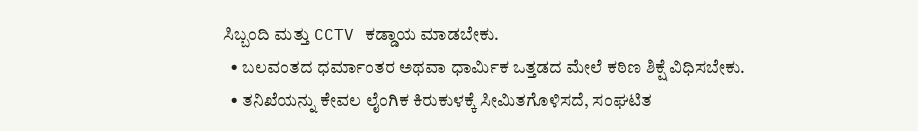ಸಿಬ್ಬಂದಿ ಮತ್ತು CCTV ಕಡ್ಡಾಯ ಮಾಡಬೇಕು.
  • ಬಲವಂತದ ಧರ್ಮಾಂತರ ಅಥವಾ ಧಾರ್ಮಿಕ ಒತ್ತಡದ ಮೇಲೆ ಕಠಿಣ ಶಿಕ್ಷೆ ವಿಧಿಸಬೇಕು.
  • ತನಿಖೆಯನ್ನು ಕೇವಲ ಲೈಂಗಿಕ ಕಿರುಕುಳಕ್ಕೆ ಸೀಮಿತಗೊಳಿಸದೆ, ಸಂಘಟಿತ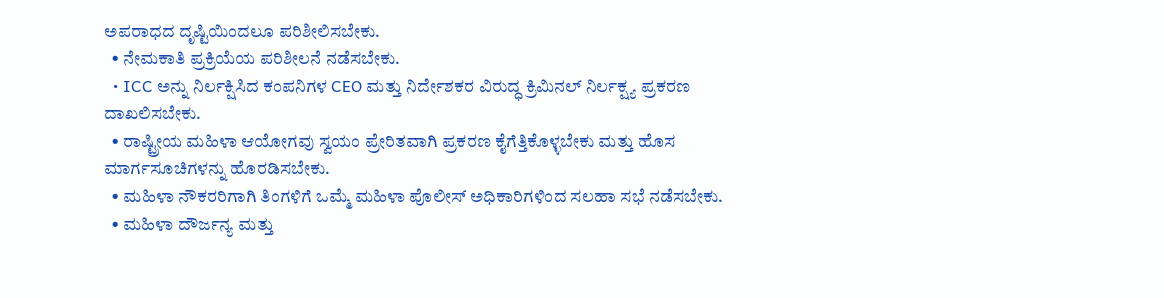ಅಪರಾಧದ ದೃಷ್ಟಿಯಿಂದಲೂ ಪರಿಶೀಲಿಸಬೇಕು.
  • ನೇಮಕಾತಿ ಪ್ರಕ್ರಿಯೆಯ ಪರಿಶೀಲನೆ ನಡೆಸಬೇಕು.
  • ICC ಅನ್ನು ನಿರ್ಲಕ್ಷಿಸಿದ ಕಂಪನಿಗಳ CEO ಮತ್ತು ನಿರ್ದೇಶಕರ ವಿರುದ್ಧ ಕ್ರಿಮಿನಲ್ ನಿರ್ಲಕ್ಷ್ಯ ಪ್ರಕರಣ ದಾಖಲಿಸಬೇಕು.
  • ರಾಷ್ಟ್ರೀಯ ಮಹಿಳಾ ಆಯೋಗವು ಸ್ವಯಂ ಪ್ರೇರಿತವಾಗಿ ಪ್ರಕರಣ ಕೈಗೆತ್ತಿಕೊಳ್ಳಬೇಕು ಮತ್ತು ಹೊಸ ಮಾರ್ಗಸೂಚಿಗಳನ್ನು ಹೊರಡಿಸಬೇಕು.
  • ಮಹಿಳಾ ನೌಕರರಿಗಾಗಿ ತಿಂಗಳಿಗೆ ಒಮ್ಮೆ ಮಹಿಳಾ ಪೊಲೀಸ್ ಅಧಿಕಾರಿಗಳಿಂದ ಸಲಹಾ ಸಭೆ ನಡೆಸಬೇಕು.
  • ಮಹಿಳಾ ದೌರ್ಜನ್ಯ ಮತ್ತು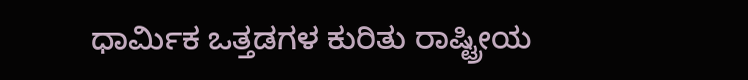ಧಾರ್ಮಿಕ ಒತ್ತಡಗಳ ಕುರಿತು ರಾಷ್ಟ್ರೀಯ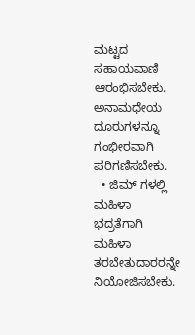ಮಟ್ಟದ ಸಹಾಯವಾಣಿ ಆರಂಭಿಸಬೇಕು. ಅನಾಮಧೇಯ ದೂರುಗಳನ್ನೂ ಗಂಭೀರವಾಗಿ ಪರಿಗಣಿಸಬೇಕು.
  • ಜಿಮ್‌ ಗಳಲ್ಲಿ ಮಹಿಳಾ ಭದ್ರತೆಗಾಗಿ ಮಹಿಳಾ ತರಬೇತುದಾರರನ್ನೇ ನಿಯೋಜಿಸಬೇಕು.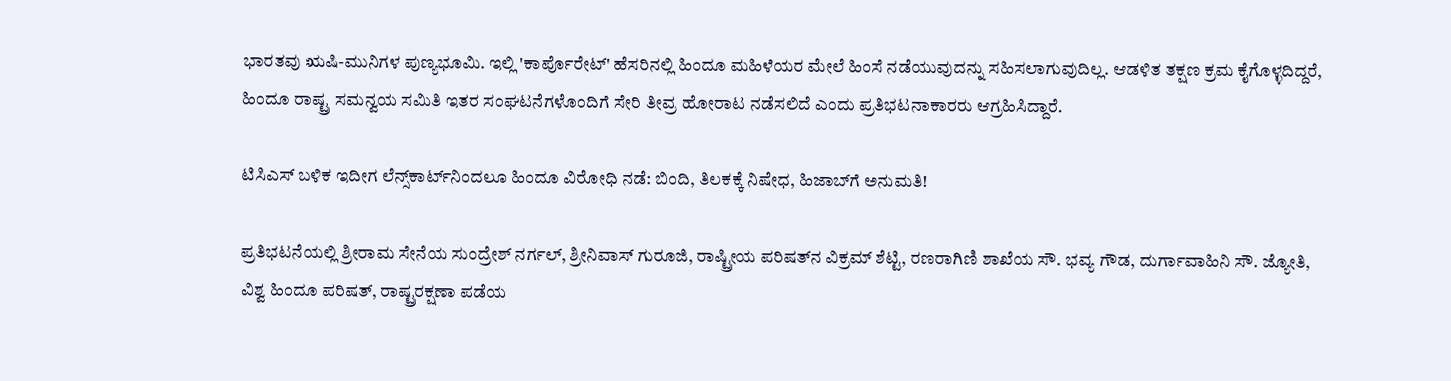ಭಾರತವು ಋಷಿ-ಮುನಿಗಳ ಪುಣ್ಯಭೂಮಿ. ಇಲ್ಲಿ 'ಕಾರ್ಪೊರೇಟ್' ಹೆಸರಿನಲ್ಲಿ ಹಿಂದೂ ಮಹಿಳೆಯರ ಮೇಲೆ ಹಿಂಸೆ ನಡೆಯುವುದನ್ನು ಸಹಿಸಲಾಗುವುದಿಲ್ಲ. ಆಡಳಿತ ತಕ್ಷಣ ಕ್ರಮ ಕೈಗೊಳ್ಳದಿದ್ದರೆ, ಹಿಂದೂ ರಾಷ್ಟ್ರ ಸಮನ್ವಯ ಸಮಿತಿ ಇತರ ಸಂಘಟನೆಗಳೊಂದಿಗೆ ಸೇರಿ ತೀವ್ರ ಹೋರಾಟ ನಡೆಸಲಿದೆ ಎಂದು ಪ್ರತಿಭಟನಾಕಾರರು ಆಗ್ರಹಿಸಿದ್ದಾರೆ.

ಟಿಸಿಎಸ್‌ ಬಳಿಕ ಇದೀಗ ಲೆನ್ಸ್‌ಕಾರ್ಟ್‌ನಿಂದಲೂ ಹಿಂದೂ ವಿರೋಧಿ ನಡೆ: ಬಿಂದಿ, ತಿಲಕಕ್ಕೆ ನಿಷೇಧ, ಹಿಜಾಬ್‌ಗೆ ಅನುಮತಿ!

ಪ್ರತಿಭಟನೆಯಲ್ಲಿ ಶ್ರೀರಾಮ ಸೇನೆಯ ಸುಂದ್ರೇಶ್ ನರ್ಗಲ್, ಶ್ರೀನಿವಾಸ್ ಗುರೂಜಿ, ರಾಷ್ಟ್ರೀಯ ಪರಿಷತ್‌ನ ವಿಕ್ರಮ್ ಶೆಟ್ಟಿ, ರಣರಾಗಿಣಿ ಶಾಖೆಯ ಸೌ. ಭವ್ಯ ಗೌಡ, ದುರ್ಗಾವಾಹಿನಿ ಸೌ. ಜ್ಯೋತಿ, ವಿಶ್ವ ಹಿಂದೂ ಪರಿಷತ್, ರಾಷ್ಟ್ರರಕ್ಷಣಾ ಪಡೆಯ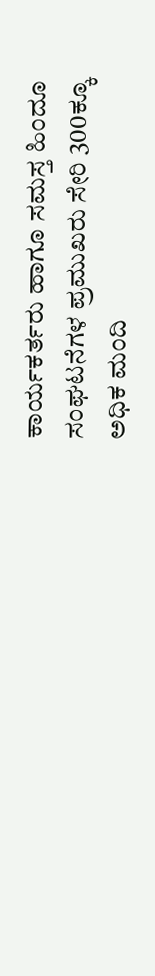ಕಾರ್ಯಕರ್ತರು ಹಾಗೂ ಸಮಸ್ತ ಹಿಂದೂ ಸಂಘಟನೆಗಳ ಪ್ರಮುಖರು ಸೇರಿ 300ಕ್ಕೂ ಅಧಿಕ ಮಂದಿ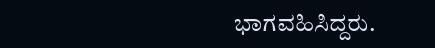ಭಾಗವಹಿಸಿದ್ದರು.